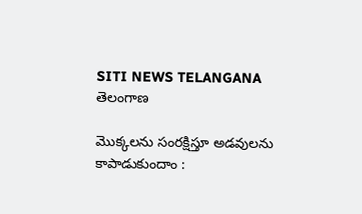SITI NEWS TELANGANA
తెలంగాణ

మొక్కలను సంరక్షిస్తూ అడవులను కాపాడుకుందాం :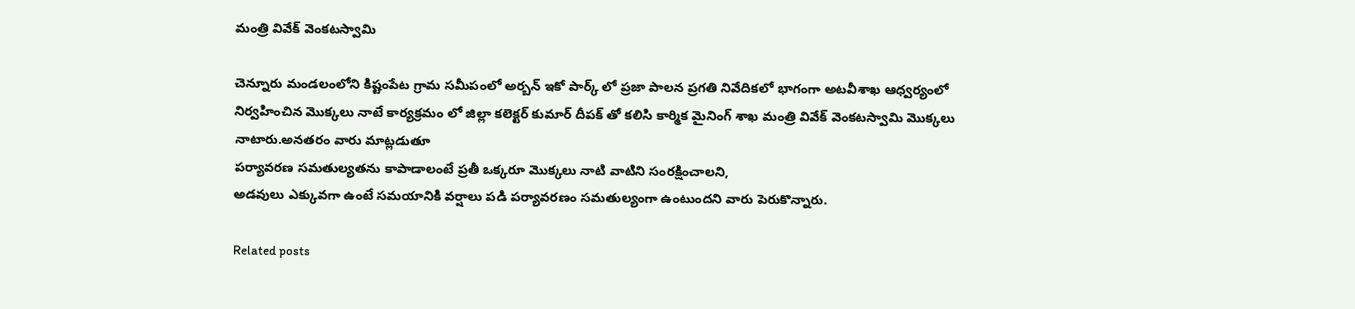మంత్రి వివేక్ వెంకటస్వామి

చెన్నూరు మండలంలోని కిష్టంపేట గ్రామ సమీపంలో అర్బన్ ఇకో పార్క్ లో ప్రజా పాలన ప్రగతి నివేదికలో భాగంగా అటవీశాఖ ఆధ్వర్యంలో నిర్వహించిన మొక్కలు నాటే కార్యక్రమం లో జిల్లా కలెక్టర్ కుమార్ దీపక్ తో కలిసి కార్మిక మైనింగ్ శాఖ మంత్రి వివేక్ వెంకటస్వామి మొక్కలు నాటారు.అనతరం వారు మాట్లడుతూ
పర్యావరణ సమతుల్యతను కాపాడాలంటే ప్రతీ ఒక్కరూ మొక్కలు నాటి వాటిని సంరక్షించాలని,
అడవులు ఎక్కువగా ఉంటే సమయానికి వర్షాలు పడి పర్యావరణం సమతుల్యంగా ఉంటుందని వారు పెరుకొన్నారు.

Related posts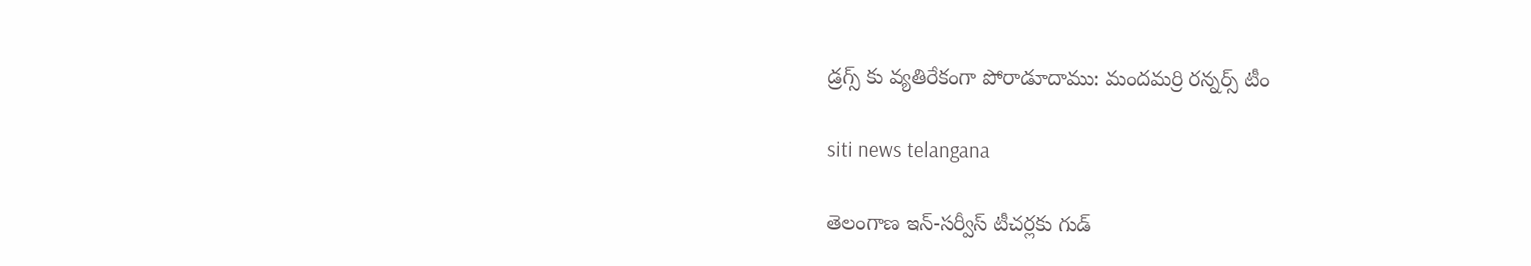డ్రగ్స్ కు వ్యతిరేకంగా పోరాడూదాము: మందమర్రి రన్నర్స్ టీం

siti news telangana

తెలంగాణ ఇన్-సర్వీస్ టీచర్లకు గుడ్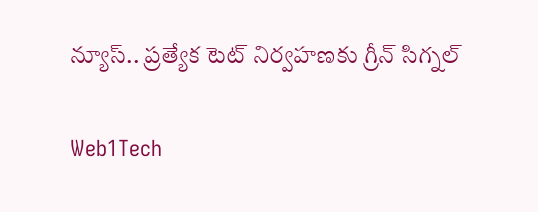న్యూస్.. ప్రత్యేక టెట్ నిర్వహణకు గ్రీన్ సిగ్నల్

Web1Tech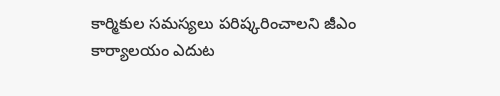కార్మికుల సమస్యలు పరిష్కరించాలని జీఎం కార్యాలయం ఎదుట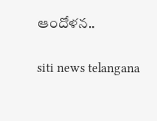ఆందోళన..

siti news telangana